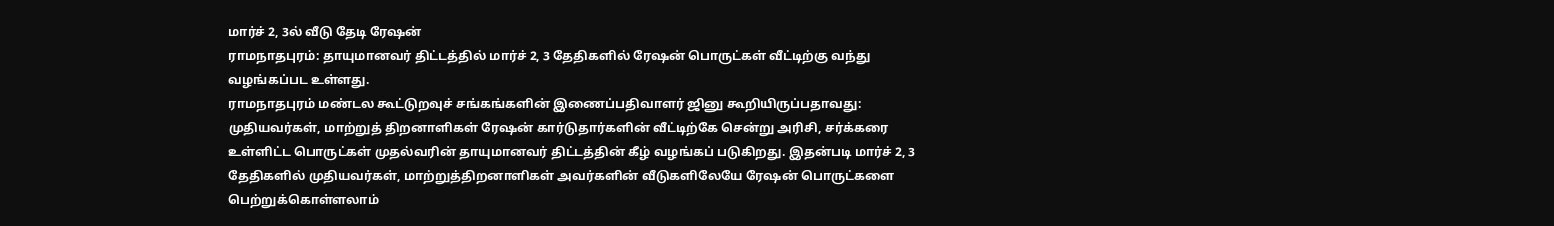மார்ச் 2, 3ல் வீடு தேடி ரேஷன்
ராமநாதபுரம்: தாயுமானவர் திட்டத்தில் மார்ச் 2, 3 தேதிகளில் ரேஷன் பொருட்கள் வீட்டிற்கு வந்து வழங்கப்பட உள்ளது.
ராமநாதபுரம் மண்டல கூட்டுறவுச் சங்கங்களின் இணைப்பதிவாளர் ஜினு கூறியிருப்பதாவது:
முதியவர்கள், மாற்றுத் திறனாளிகள் ரேஷன் கார்டுதார்களின் வீட்டிற்கே சென்று அரிசி, சர்க்கரை உள்ளிட்ட பொருட்கள் முதல்வரின் தாயுமானவர் திட்டத்தின் கீழ் வழங்கப் படுகிறது. இதன்படி மார்ச் 2, 3 தேதிகளில் முதியவர்கள், மாற்றுத்திறனாளிகள் அவர்களின் வீடுகளிலேயே ரேஷன் பொருட்களை பெற்றுக்கொள்ளலாம்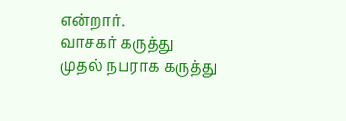என்றார்.
வாசகர் கருத்து
முதல் நபராக கருத்து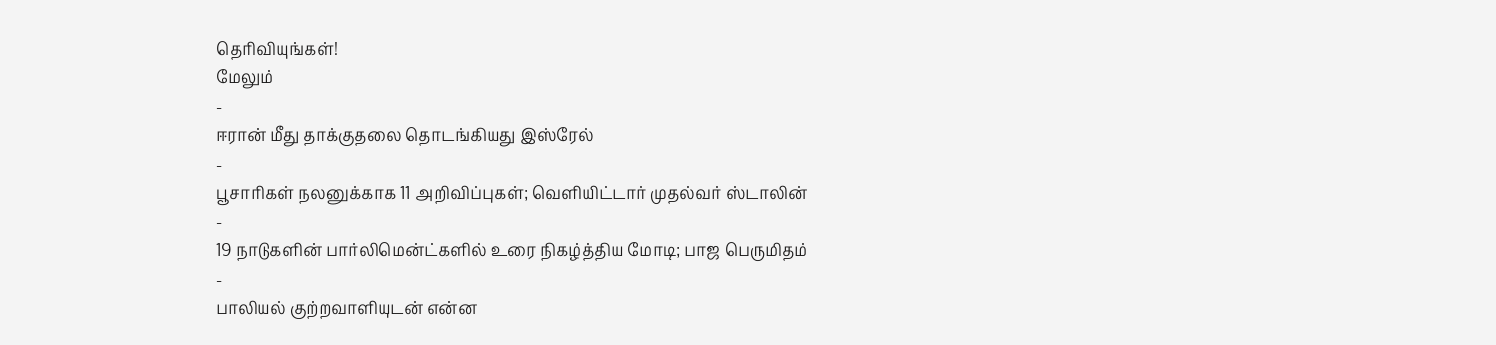தெரிவியுங்கள்!
மேலும்
-
ஈரான் மீது தாக்குதலை தொடங்கியது இஸ்ரேல்
-
பூசாரிகள் நலனுக்காக 11 அறிவிப்புகள்; வெளியிட்டார் முதல்வர் ஸ்டாலின்
-
19 நாடுகளின் பார்லிமென்ட்களில் உரை நிகழ்த்திய மோடி; பாஜ பெருமிதம்
-
பாலியல் குற்றவாளியுடன் என்ன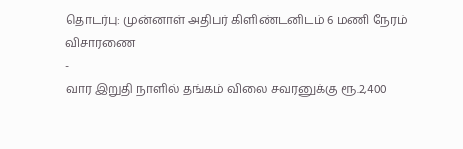தொடர்பு: முன்னாள் அதிபர் கிளிண்டனிடம் 6 மணி நேரம் விசாரணை
-
வார இறுதி நாளில் தங்கம் விலை சவரனுக்கு ரூ.2,400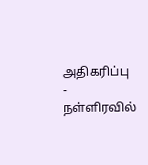அதிகரிப்பு
-
நள்ளிரவில்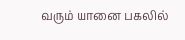வரும் யானை பகலில்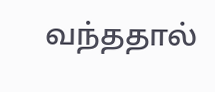வந்ததால்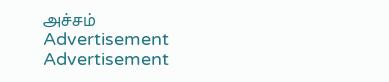அச்சம்
Advertisement
Advertisement